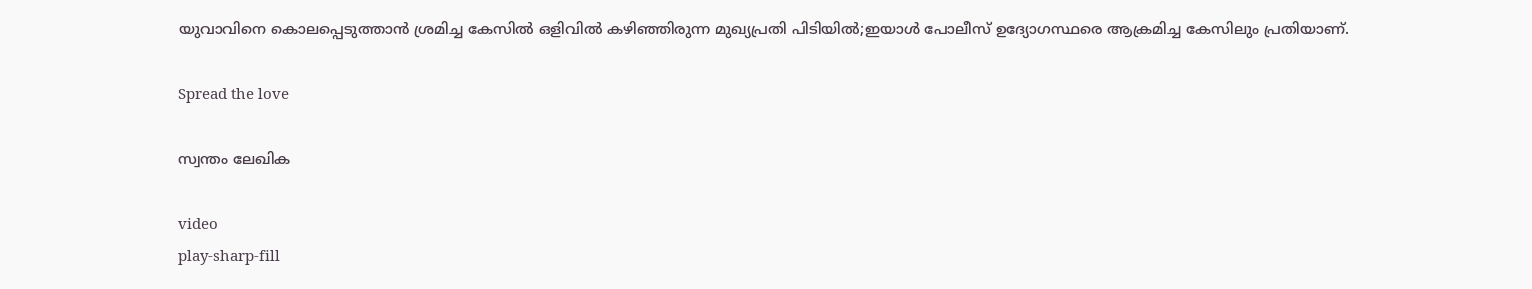യുവാവിനെ കൊലപ്പെടുത്താൻ ശ്രമിച്ച കേസിൽ ഒളിവിൽ കഴിഞ്ഞിരുന്ന മുഖ്യപ്രതി പിടിയിൽ;ഇയാൾ പോലീസ് ഉദ്യോഗസ്ഥരെ ആക്രമിച്ച കേസിലും പ്രതിയാണ്.

Spread the love

സ്വന്തം ലേഖിക

video
play-sharp-fill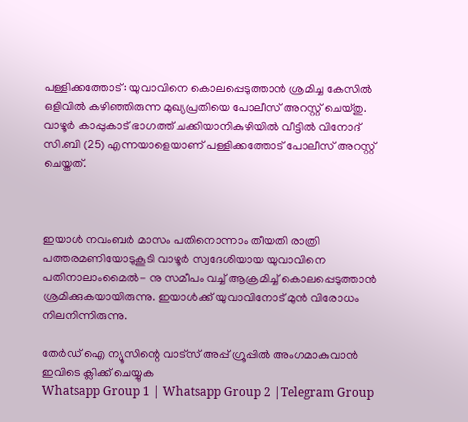പള്ളിക്കത്തോട്: യുവാവിനെ കൊലപ്പെടുത്താൻ ശ്രമിച്ച കേസിൽ ഒളിവിൽ കഴിഞ്ഞിരുന്ന മുഖ്യപ്രതിയെ പോലീസ് അറസ്റ്റ് ചെയ്തു. വാഴൂർ കാപ്പുകാട് ഭാഗത്ത് ചക്കിയാനികുഴിയിൽ വീട്ടിൽ വിനോദ് സി.ബി (25) എന്നയാളെയാണ് പള്ളിക്കത്തോട് പോലീസ് അറസ്റ്റ് ചെയ്തത്.



ഇയാൾ നവംബർ മാസം പതിനൊന്നാം തീയതി രാത്രി പത്തരമണിയോടുകൂടി വാഴൂർ സ്വദേശിയായ യുവാവിനെ പതിനാലാംമൈൽ- നു സമീപം വച്ച് ആക്രമിച്ച് കൊലപ്പെടുത്താൻ ശ്രമിക്കുകയായിരുന്നു. ഇയാൾക്ക് യുവാവിനോട് മുൻ വിരോധം നിലനിന്നിരുന്നു.

തേർഡ് ഐ ന്യൂസിന്റെ വാട്സ് അപ്പ് ഗ്രൂപ്പിൽ അംഗമാകുവാൻ ഇവിടെ ക്ലിക്ക് ചെയ്യുക
Whatsapp Group 1 | Whatsapp Group 2 |Telegram Group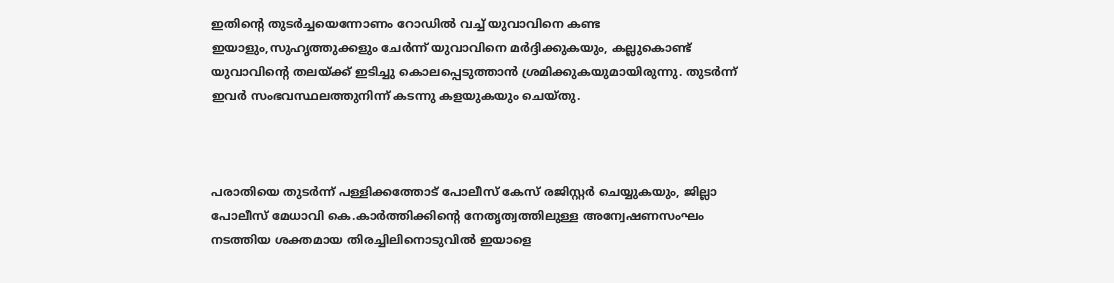ഇതിന്റെ തുടർച്ചയെന്നോണം റോഡില്‍ വച്ച് യുവാവിനെ കണ്ട ഇയാളും,സുഹൃത്തുക്കളും ചേർന്ന് യുവാവിനെ മർദ്ദിക്കുകയും, കല്ലുകൊണ്ട് യുവാവിന്റെ തലയ്ക്ക് ഇടിച്ചു കൊലപ്പെടുത്താൻ ശ്രമിക്കുകയുമായിരുന്നു. തുടർന്ന് ഇവർ സംഭവസ്ഥലത്തുനിന്ന് കടന്നു കളയുകയും ചെയ്തു.



പരാതിയെ തുടർന്ന് പള്ളിക്കത്തോട് പോലീസ് കേസ് രജിസ്റ്റർ ചെയ്യുകയും, ജില്ലാ പോലീസ് മേധാവി കെ.കാർത്തിക്കിന്റെ നേതൃത്വത്തിലുള്ള അന്വേഷണസംഘം നടത്തിയ ശക്തമായ തിരച്ചിലിനൊടുവിൽ ഇയാളെ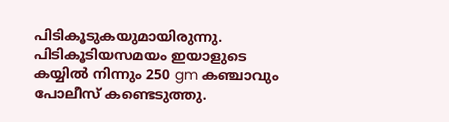പിടികൂടുകയുമായിരുന്നു. പിടികൂടിയസമയം ഇയാളുടെ കയ്യിൽ നിന്നും 250 gm കഞ്ചാവും പോലീസ് കണ്ടെടുത്തു.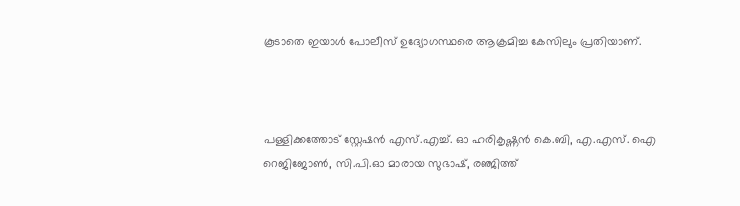കൂടാതെ ഇയാൾ പോലീസ് ഉദ്യോഗസ്ഥരെ ആക്രമിച്ച കേസിലും പ്രതിയാണ്.



പള്ളിക്കത്തോട് സ്റ്റേഷൻ എസ്.എച്ച്. ഓ ഹരികൃഷ്ണൻ കെ.ബി, എ.എസ്. ഐ റെജിജോൺ, സി.പി.ഓ മാരായ സുഭാഷ്, രഞ്ജിത്ത്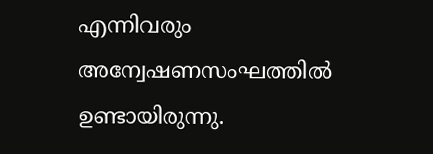എന്നിവരും അന്വേഷണസംഘത്തിൽ ഉണ്ടായിരുന്നു.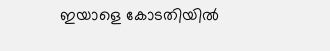ഇയാളെ കോടതിയിൽ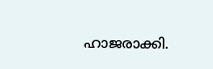ഹാജരാക്കി.